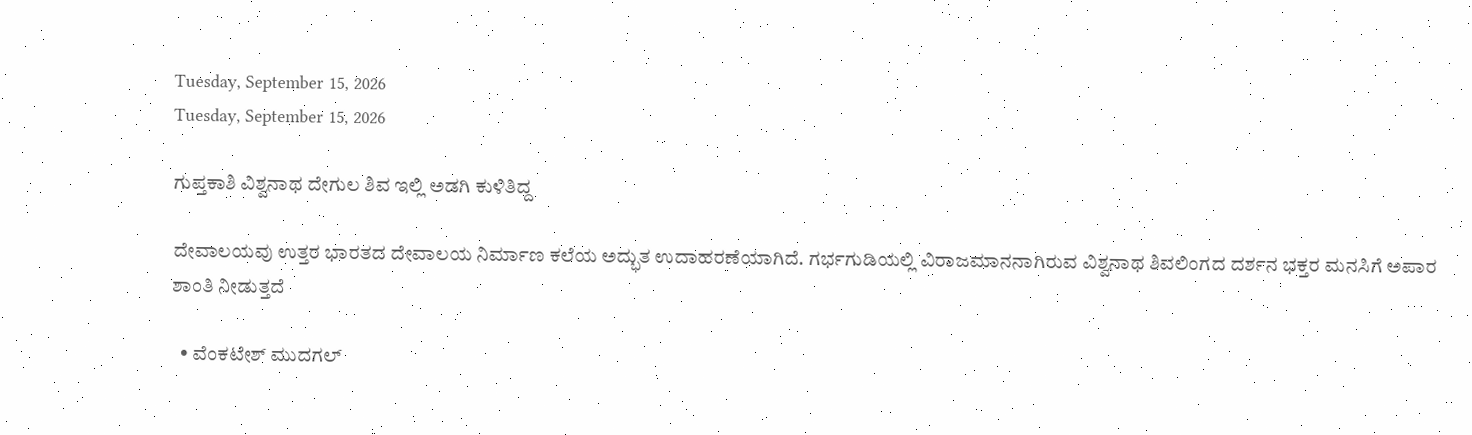Tuesday, September 15, 2026
Tuesday, September 15, 2026

ಗುಪ್ತಕಾಶಿ ವಿಶ್ವನಾಥ ದೇಗುಲ ಶಿವ ಇಲ್ಲಿ ಅಡಗಿ ಕುಳಿತಿದ್ದ

ದೇವಾಲಯವು ಉತ್ತರ ಭಾರತದ ದೇವಾಲಯ ನಿರ್ಮಾಣ ಕಲೆಯ ಅದ್ಭುತ ಉದಾಹರಣೆಯಾಗಿದೆ. ಗರ್ಭಗುಡಿಯಲ್ಲಿ ವಿರಾಜಮಾನನಾಗಿರುವ ವಿಶ್ವನಾಥ ಶಿವಲಿಂಗದ ದರ್ಶನ ಭಕ್ತರ ಮನಸಿಗೆ ಅಪಾರ ಶಾಂತಿ ನೀಡುತ್ತದೆ

  • ವೆಂಕಟೇಶ್ ಮುದಗಲ್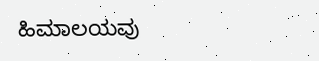ಹಿಮಾಲಯವು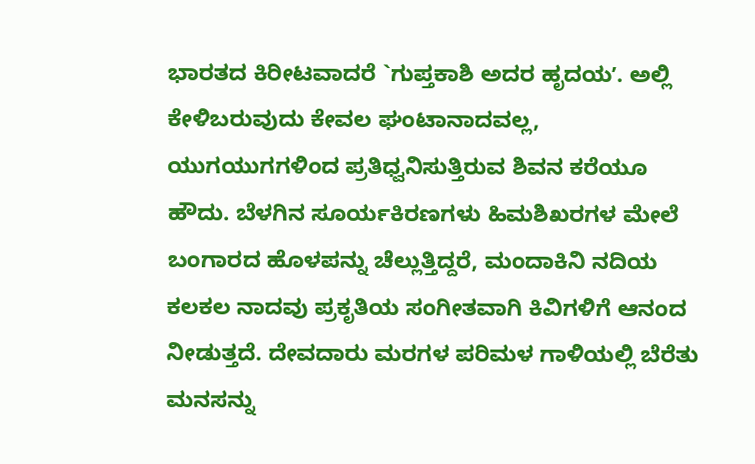ಭಾರತದ ಕಿರೀಟವಾದರೆ `ಗುಪ್ತಕಾಶಿ ಅದರ ಹೃದಯʼ. ಅಲ್ಲಿ ಕೇಳಿಬರುವುದು ಕೇವಲ ಘಂಟಾನಾದವಲ್ಲ, ಯುಗಯುಗಗಳಿಂದ ಪ್ರತಿಧ್ವನಿಸುತ್ತಿರುವ ಶಿವನ ಕರೆಯೂ ಹೌದು. ಬೆಳಗಿನ ಸೂರ್ಯಕಿರಣಗಳು ಹಿಮಶಿಖರಗಳ ಮೇಲೆ ಬಂಗಾರದ ಹೊಳಪನ್ನು ಚೆಲ್ಲುತ್ತಿದ್ದರೆ, ಮಂದಾಕಿನಿ ನದಿಯ ಕಲಕಲ ನಾದವು ಪ್ರಕೃತಿಯ ಸಂಗೀತವಾಗಿ ಕಿವಿಗಳಿಗೆ ಆನಂದ ನೀಡುತ್ತದೆ. ದೇವದಾರು ಮರಗಳ ಪರಿಮಳ ಗಾಳಿಯಲ್ಲಿ ಬೆರೆತು ಮನಸನ್ನು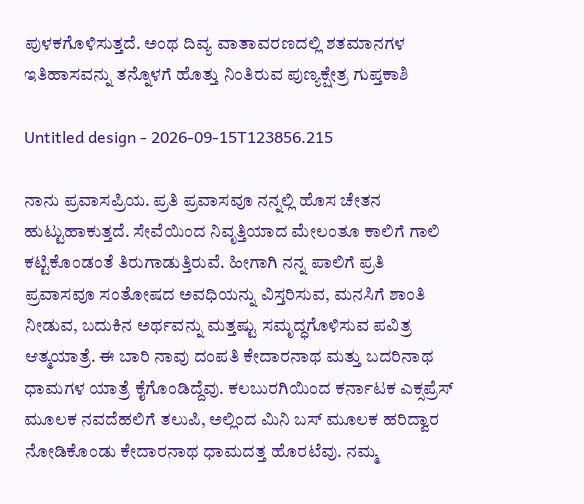ಪುಳಕಗೊಳಿಸುತ್ತದೆ. ಅಂಥ ದಿವ್ಯ ವಾತಾವರಣದಲ್ಲಿ ಶತಮಾನಗಳ ಇತಿಹಾಸವನ್ನು ತನ್ನೊಳಗೆ ಹೊತ್ತು ನಿಂತಿರುವ ಪುಣ್ಯಕ್ಷೇತ್ರ ಗುಪ್ತಕಾಶಿ

Untitled design - 2026-09-15T123856.215

ನಾನು ಪ್ರವಾಸಪ್ರಿಯ. ಪ್ರತಿ ಪ್ರವಾಸವೂ ನನ್ನಲ್ಲಿ ಹೊಸ ಚೇತನ ಹುಟ್ಟುಹಾಕುತ್ತದೆ. ಸೇವೆಯಿಂದ ನಿವೃತ್ತಿಯಾದ ಮೇಲಂತೂ ಕಾಲಿಗೆ ಗಾಲಿ ಕಟ್ಟಿಕೊಂಡಂತೆ ತಿರುಗಾಡುತ್ತಿರುವೆ. ಹೀಗಾಗಿ ನನ್ನ ಪಾಲಿಗೆ ಪ್ರತಿ ಪ್ರವಾಸವೂ ಸಂತೋಷದ ಅವಧಿಯನ್ನು ವಿಸ್ತರಿಸುವ, ಮನಸಿಗೆ ಶಾಂತಿ ನೀಡುವ, ಬದುಕಿನ ಅರ್ಥವನ್ನು ಮತ್ತಷ್ಟು ಸಮೃದ್ಧಗೊಳಿಸುವ ಪವಿತ್ರ ಆತ್ಮಯಾತ್ರೆ. ಈ ಬಾರಿ ನಾವು ದಂಪತಿ ಕೇದಾರನಾಥ ಮತ್ತು ಬದರಿನಾಥ ಧಾಮಗಳ ಯಾತ್ರೆ ಕೈಗೊಂಡಿದ್ದೆವು. ಕಲಬುರಗಿಯಿಂದ ಕರ್ನಾಟಕ ಎಕ್ಸಪ್ರೆಸ್ ಮೂಲಕ ನವದೆಹಲಿಗೆ ತಲುಪಿ, ಅಲ್ಲಿಂದ ಮಿನಿ ಬಸ್ ಮೂಲಕ ಹರಿದ್ವಾರ ನೋಡಿಕೊಂಡು ಕೇದಾರನಾಥ ಧಾಮದತ್ತ ಹೊರಟೆವು. ನಮ್ಮ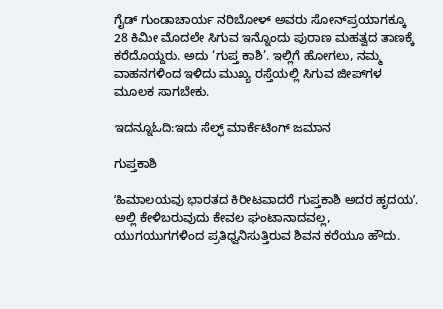ಗೈಡ್ ಗುಂಡಾಚಾರ್ಯ ನರಿಬೋಳ್ ಅವರು ಸೋನ್‌ಪ್ರಯಾಗಕ್ಕೂ 28 ಕಿಮೀ ಮೊದಲೇ ಸಿಗುವ ಇನ್ನೊಂದು ಪುರಾಣ ಮಹತ್ವದ ತಾಣಕ್ಕೆ ಕರೆದೊಯ್ದರು. ಅದು ‘ಗುಪ್ತ ಕಾಶಿ’. ಇಲ್ಲಿಗೆ ಹೋಗಲು, ನಮ್ಮ ವಾಹನಗಳಿಂದ ಇಳಿದು ಮುಖ್ಯ ರಸ್ತೆಯಲ್ಲಿ ಸಿಗುವ ಜೀಪ್‌ಗಳ ಮೂಲಕ ಸಾಗಬೇಕು.

ಇದನ್ನೂಓದಿ:ಇದು ಸೆಲ್ಫ್‌ ಮಾರ್ಕೆಟಿಂಗ್‌ ಜಮಾನ

ಗುಪ್ತಕಾಶಿ

ʻಹಿಮಾಲಯವು ಭಾರತದ ಕಿರೀಟವಾದರೆ ಗುಪ್ತಕಾಶಿ ಅದರ ಹೃದಯʼ. ಅಲ್ಲಿ ಕೇಳಿಬರುವುದು ಕೇವಲ ಘಂಟಾನಾದವಲ್ಲ, ಯುಗಯುಗಗಳಿಂದ ಪ್ರತಿಧ್ವನಿಸುತ್ತಿರುವ ಶಿವನ ಕರೆಯೂ ಹೌದು.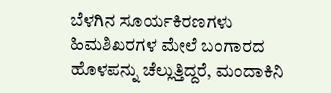ಬೆಳಗಿನ ಸೂರ್ಯಕಿರಣಗಳು ಹಿಮಶಿಖರಗಳ ಮೇಲೆ ಬಂಗಾರದ ಹೊಳಪನ್ನು ಚೆಲ್ಲುತ್ತಿದ್ದರೆ, ಮಂದಾಕಿನಿ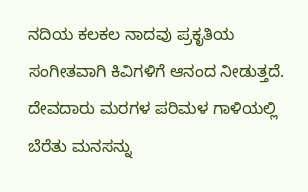ನದಿಯ ಕಲಕಲ ನಾದವು ಪ್ರಕೃತಿಯ ಸಂಗೀತವಾಗಿ ಕಿವಿಗಳಿಗೆ ಆನಂದ ನೀಡುತ್ತದೆ. ದೇವದಾರು ಮರಗಳ ಪರಿಮಳ ಗಾಳಿಯಲ್ಲಿ ಬೆರೆತು ಮನಸನ್ನು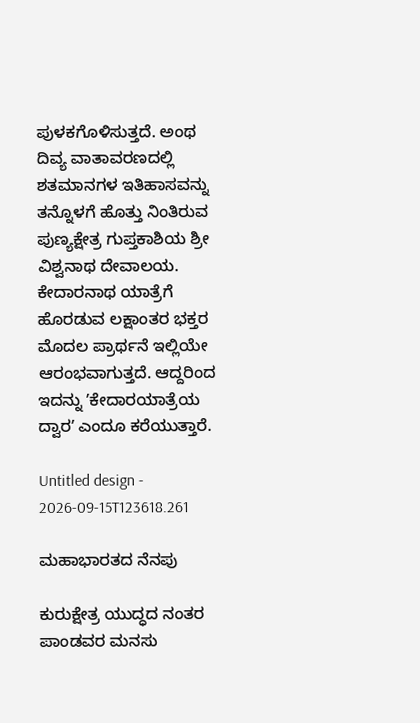ಪುಳಕಗೊಳಿಸುತ್ತದೆ. ಅಂಥ ದಿವ್ಯ ವಾತಾವರಣದಲ್ಲಿ ಶತಮಾನಗಳ ಇತಿಹಾಸವನ್ನು ತನ್ನೊಳಗೆ ಹೊತ್ತು ನಿಂತಿರುವ ಪುಣ್ಯಕ್ಷೇತ್ರ ಗುಪ್ತಕಾಶಿಯ ಶ್ರೀ ವಿಶ್ವನಾಥ ದೇವಾಲಯ. ಕೇದಾರನಾಥ ಯಾತ್ರೆಗೆ ಹೊರಡುವ ಲಕ್ಷಾಂತರ ಭಕ್ತರ ಮೊದಲ ಪ್ರಾರ್ಥನೆ ಇಲ್ಲಿಯೇ ಆರಂಭವಾಗುತ್ತದೆ. ಆದ್ದರಿಂದ ಇದನ್ನು ʼಕೇದಾರಯಾತ್ರೆಯ ದ್ವಾರʼ ಎಂದೂ ಕರೆಯುತ್ತಾರೆ.

Untitled design - 2026-09-15T123618.261

ಮಹಾಭಾರತದ ನೆನಪು

ಕುರುಕ್ಷೇತ್ರ ಯುದ್ಧದ ನಂತರ ಪಾಂಡವರ ಮನಸು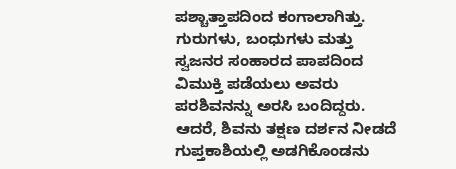ಪಶ್ಚಾತ್ತಾಪದಿಂದ ಕಂಗಾಲಾಗಿತ್ತು. ಗುರುಗಳು, ಬಂಧುಗಳು ಮತ್ತು ಸ್ವಜನರ ಸಂಹಾರದ ಪಾಪದಿಂದ ವಿಮುಕ್ತಿ ಪಡೆಯಲು ಅವರು ಪರಶಿವನನ್ನು ಅರಸಿ ಬಂದಿದ್ದರು. ಆದರೆ, ಶಿವನು ತಕ್ಷಣ ದರ್ಶನ ನೀಡದೆ ಗುಪ್ತಕಾಶಿಯಲ್ಲಿ ಅಡಗಿಕೊಂಡನು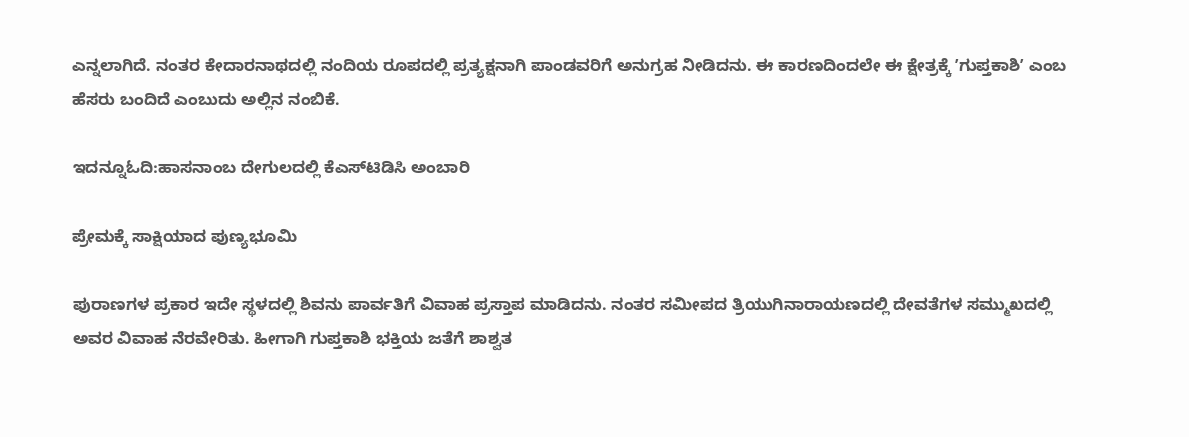ಎನ್ನಲಾಗಿದೆ. ನಂತರ ಕೇದಾರನಾಥದಲ್ಲಿ ನಂದಿಯ ರೂಪದಲ್ಲಿ ಪ್ರತ್ಯಕ್ಷನಾಗಿ ಪಾಂಡವರಿಗೆ ಅನುಗ್ರಹ ನೀಡಿದನು. ಈ ಕಾರಣದಿಂದಲೇ ಈ ಕ್ಷೇತ್ರಕ್ಕೆ ʼಗುಪ್ತಕಾಶಿʼ ಎಂಬ ಹೆಸರು ಬಂದಿದೆ ಎಂಬುದು ಅಲ್ಲಿನ ನಂಬಿಕೆ.

ಇದನ್ನೂಓದಿ:ಹಾಸನಾಂಬ ದೇಗುಲದಲ್ಲಿ ಕೆಎಸ್‌ಟಿಡಿಸಿ ಅಂಬಾರಿ

ಪ್ರೇಮಕ್ಕೆ ಸಾಕ್ಷಿಯಾದ ಪುಣ್ಯಭೂಮಿ

ಪುರಾಣಗಳ ಪ್ರಕಾರ ಇದೇ ಸ್ಥಳದಲ್ಲಿ ಶಿವನು ಪಾರ್ವತಿಗೆ ವಿವಾಹ ಪ್ರಸ್ತಾಪ ಮಾಡಿದನು. ನಂತರ ಸಮೀಪದ ತ್ರಿಯುಗಿನಾರಾಯಣದಲ್ಲಿ ದೇವತೆಗಳ ಸಮ್ಮುಖದಲ್ಲಿ ಅವರ ವಿವಾಹ ನೆರವೇರಿತು. ಹೀಗಾಗಿ ಗುಪ್ತಕಾಶಿ ಭಕ್ತಿಯ ಜತೆಗೆ ಶಾಶ್ವತ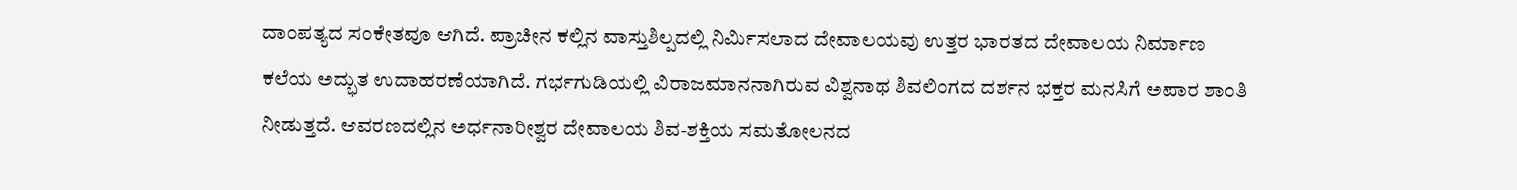ದಾಂಪತ್ಯದ ಸಂಕೇತವೂ ಆಗಿದೆ. ಪ್ರಾಚೀನ ಕಲ್ಲಿನ ವಾಸ್ತುಶಿಲ್ಪದಲ್ಲಿ ನಿರ್ಮಿಸಲಾದ ದೇವಾಲಯವು ಉತ್ತರ ಭಾರತದ ದೇವಾಲಯ ನಿರ್ಮಾಣ ಕಲೆಯ ಅದ್ಭುತ ಉದಾಹರಣೆಯಾಗಿದೆ. ಗರ್ಭಗುಡಿಯಲ್ಲಿ ವಿರಾಜಮಾನನಾಗಿರುವ ವಿಶ್ವನಾಥ ಶಿವಲಿಂಗದ ದರ್ಶನ ಭಕ್ತರ ಮನಸಿಗೆ ಅಪಾರ ಶಾಂತಿ ನೀಡುತ್ತದೆ. ಆವರಣದಲ್ಲಿನ ಅರ್ಧನಾರೀಶ್ವರ ದೇವಾಲಯ ಶಿವ-ಶಕ್ತಿಯ ಸಮತೋಲನದ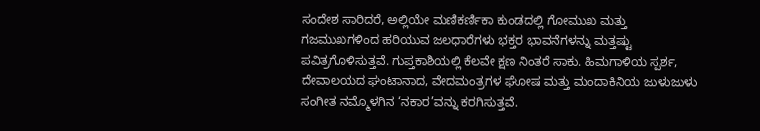ಸಂದೇಶ ಸಾರಿದರೆ, ಅಲ್ಲಿಯೇ ಮಣಿಕರ್ಣಿಕಾ ಕುಂಡದಲ್ಲಿ ಗೋಮುಖ ಮತ್ತು ಗಜಮುಖಗಳಿಂದ ಹರಿಯುವ ಜಲಧಾರೆಗಳು ಭಕ್ತರ ಭಾವನೆಗಳನ್ನು ಮತ್ತಷ್ಟು ಪವಿತ್ರಗೊಳಿಸುತ್ತವೆ. ಗುಪ್ತಕಾಶಿಯಲ್ಲಿ ಕೆಲವೇ ಕ್ಷಣ ನಿಂತರೆ ಸಾಕು. ಹಿಮಗಾಳಿಯ ಸ್ಪರ್ಶ, ದೇವಾಲಯದ ಘಂಟಾನಾದ, ವೇದಮಂತ್ರಗಳ ಘೋಷ ಮತ್ತು ಮಂದಾಕಿನಿಯ ಜುಳುಜುಳು ಸಂಗೀತ ನಮ್ಮೊಳಗಿನ ‘ನಕಾರ’ವನ್ನು ಕರಗಿಸುತ್ತವೆ.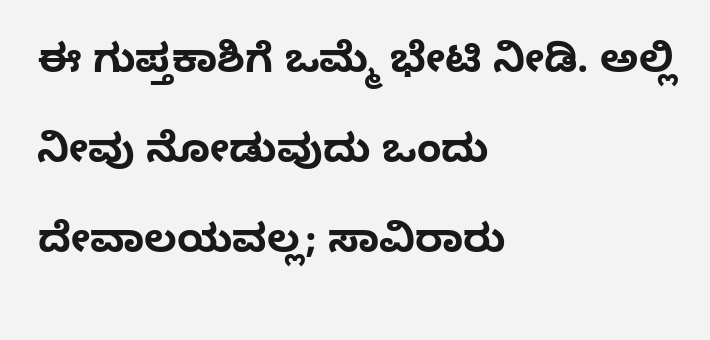ಈ ಗುಪ್ತಕಾಶಿಗೆ ಒಮ್ಮೆ ಭೇಟಿ ನೀಡಿ. ಅಲ್ಲಿ ನೀವು ನೋಡುವುದು ಒಂದು ದೇವಾಲಯವಲ್ಲ; ಸಾವಿರಾರು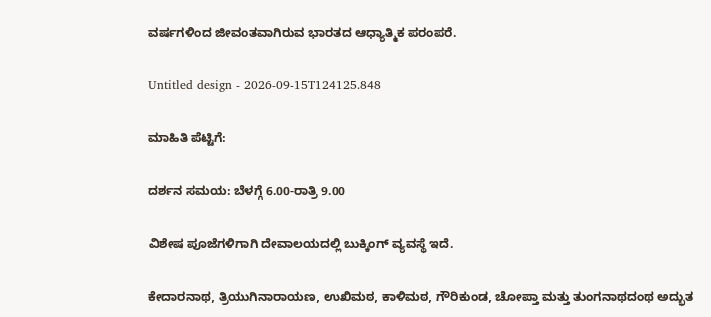ವರ್ಷಗಳಿಂದ ಜೀವಂತವಾಗಿರುವ ಭಾರತದ ಆಧ್ಯಾತ್ಮಿಕ ಪರಂಪರೆ.

Untitled design - 2026-09-15T124125.848

ಮಾಹಿತಿ ಪೆಟ್ಟಿಗೆ:

ದರ್ಶನ ಸಮಯ: ಬೆಳಗ್ಗೆ 6.00-ರಾತ್ರಿ 9.00

ವಿಶೇಷ ಪೂಜೆಗಳಿಗಾಗಿ ದೇವಾಲಯದಲ್ಲಿ ಬುಕ್ಕಿಂಗ್ ವ್ಯವಸ್ಥೆ ಇದೆ.

ಕೇದಾರನಾಥ, ತ್ರಿಯುಗಿನಾರಾಯಣ, ಉಖಿಮಠ, ಕಾಳಿಮಠ, ಗೌರಿಕುಂಡ, ಚೋಪ್ತಾ ಮತ್ತು ತುಂಗನಾಥದಂಥ ಅದ್ಭುತ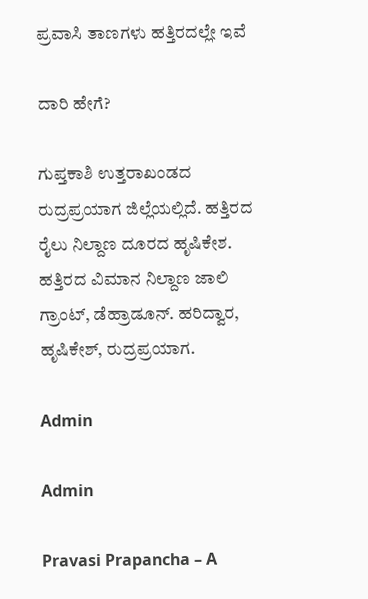ಪ್ರವಾಸಿ ತಾಣಗಳು ಹತ್ತಿರದಲ್ಲೇ ಇವೆ

ದಾರಿ ಹೇಗೆ?

ಗುಪ್ತಕಾಶಿ ಉತ್ತರಾಖಂಡದ ರುದ್ರಪ್ರಯಾಗ ಜಿಲ್ಲೆಯಲ್ಲಿದೆ. ಹತ್ತಿರದ ರೈಲು ನಿಲ್ದಾಣ ದೂರದ ಹೃಷಿಕೇಶ. ಹತ್ತಿರದ ವಿಮಾನ ನಿಲ್ದಾಣ ಜಾಲಿ ಗ್ರಾಂಟ್, ಡೆಹ್ರಾಡೂನ್. ಹರಿದ್ವಾರ, ಹೃಷಿಕೇಶ್, ರುದ್ರಪ್ರಯಾಗ.

Admin

Admin

Pravasi Prapancha – A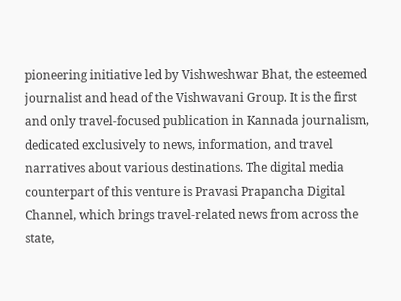pioneering initiative led by Vishweshwar Bhat, the esteemed journalist and head of the Vishwavani Group. It is the first and only travel-focused publication in Kannada journalism, dedicated exclusively to news, information, and travel narratives about various destinations. The digital media counterpart of this venture is Pravasi Prapancha Digital Channel, which brings travel-related news from across the state,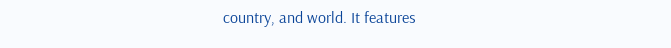country, and world. It features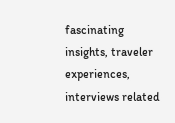fascinating insights, traveler experiences, interviews related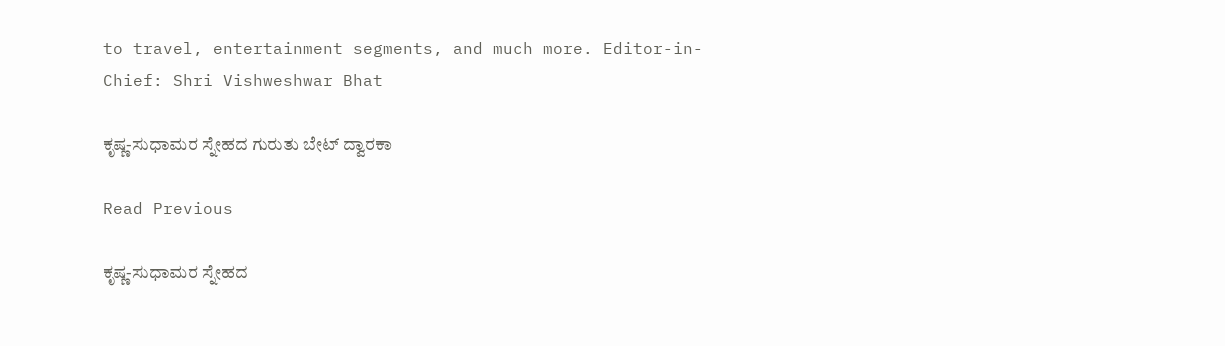to travel, entertainment segments, and much more. Editor-in-Chief: Shri Vishweshwar Bhat

ಕೃಷ್ಣ-ಸುಧಾಮರ ಸ್ನೇಹದ ಗುರುತು ಬೇಟ್ ದ್ವಾರಕಾ

Read Previous

ಕೃಷ್ಣ-ಸುಧಾಮರ ಸ್ನೇಹದ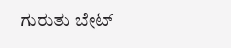ಗುರುತು ಬೇಟ್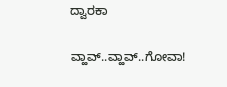ದ್ವಾರಕಾ

ವ್ಹಾವ್..ವ್ಹಾವ್..ಗೋವಾ!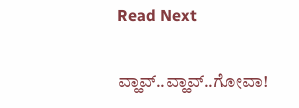Read Next

ವ್ಹಾವ್..ವ್ಹಾವ್..ಗೋವಾ!